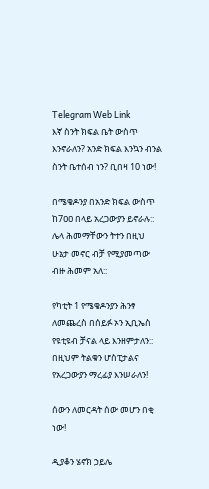Telegram Web Link
እኛ ስንት ክፍል ቤት ውስጥ እንኖራለን? አንድ ክፍል እንኳን ብንል ስንት ቤተሰብ ነን? ቢበዛ 10 ነው!

በሜቄዶንያ በአንድ ክፍል ውስጥ ከ7ዐዐ በላይ አረጋውያን ይኖራሉ:: ሌላ ሕመማቸውን ትተን በዚህ ሁኔታ መኖር ብቻ የሚያመጣው ብዙ ሕመም አለ::

የካቲት 1 የሜቄዶንያን ሕንፃ ለመጨረስ በሰይፉ ኦን ኢቢኤስ የዩቲዩብ ቻናል ላይ እንዘምታለን:: በዚህም ትልቁን ሆስፒታልና የአረጋውያን ማረፊያ እንሠራለን!

ሰውን ለመርዳት ሰው መሆን በቂ ነው!

ዲያቆን ሄኖክ ኃይሌ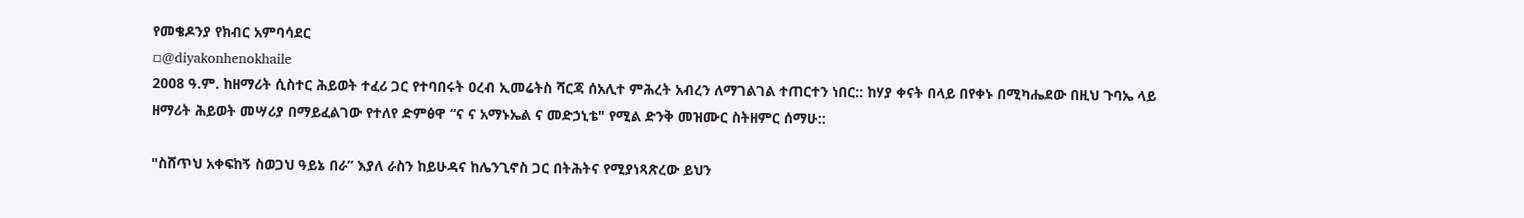የመቄዶንያ የክብር አምባሳደር
▫@diyakonhenokhaile
2008 ዓ.ም. ከዘማሪት ሲስተር ሕይወት ተፈሪ ጋር የተባበሩት ዐረብ ኢመሬትስ ሻርጃ ሰአሊተ ምሕረት አብረን ለማገልገል ተጠርተን ነበር:: ከሃያ ቀናት በላይ በየቀኑ በሚካሔደው በዚህ ጉባኤ ላይ ዘማሪት ሕይወት መሣሪያ በማይፈልገው የተለየ ድምፅዋ “ና ና አማኑኤል ና መድኃኒቴ" የሚል ድንቅ መዝሙር ስትዘምር ሰማሁ::

"ስሸጥህ አቀፍከኝ ስወጋህ ዓይኔ በራ” እያለ ራስን ከይሁዳና ከሌንጊኖስ ጋር በትሕትና የሚያነጻጽረው ይህን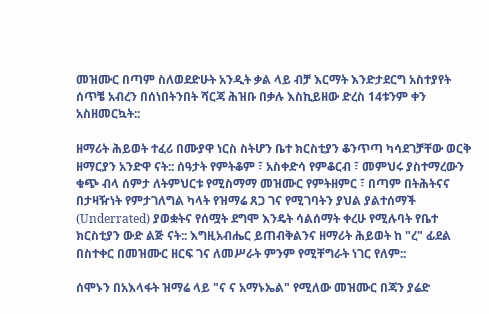መዝሙር በጣም ስለወደድሁት አንዲት ቃል ላይ ብቻ እርማት እንድታደርግ አስተያየት ሰጥቼ አብረን በሰነበትንበት ሻርጃ ሕዝቡ በቃሉ እስኪይዘው ድረስ 14ቱንም ቀን አስዘመርኳት::

ዘማሪት ሕይወት ተፈሪ በሙያዋ ነርስ ስትሆን ቤተ ክርስቲያን ቆንጥጣ ካሳደገቻቸው ወርቅ ዘማርያን አንድዋ ናት:: ሰዓታት የምትቆም ፣ አስቀድሳ የምቆርብ ፣ መምህሩ ያስተማረውን ቁጭ ብላ ሰምታ ለትምህርቱ የሚስማማ መዝሙር የምትዘምር ፣ በጣም በትሕትናና በታዛዥነት የምታገለግል ካላት የዝማሬ ጸጋ ገና የሚገባትን ያህል ያልተሰማች (Underrated) ያወቋትና የሰሟት ደግሞ እንዴት ሳልሰማት ቀረሁ የሚሉባት የቤተ ክርስቲያን ውድ ልጅ ናት:: እግዚአብሔር ይጠብቅልንና ዘማሪት ሕይወት ከ "ረ" ፊደል በስተቀር በመዝሙር ዘርፍ ገና ለመሥራት ምንም የሚቸግራት ነገር የለም::

ሰሞኑን በአእላፋት ዝማሬ ላይ "ና ና አማኑኤል" የሚለው መዝሙር በጃን ያሬድ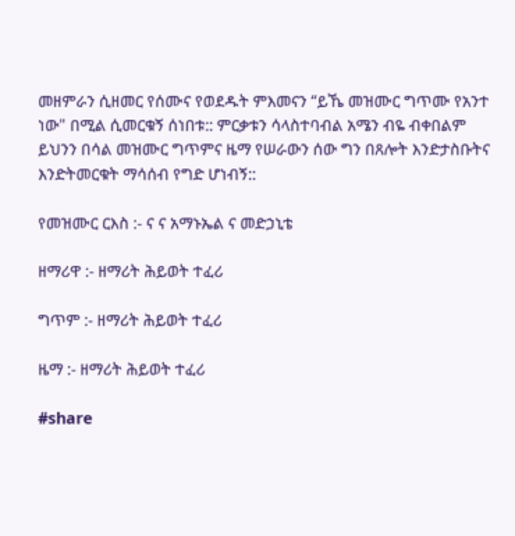መዘምራን ሲዘመር የሰሙና የወደዱት ምእመናን “ይኼ መዝሙር ግጥሙ የአንተ ነው" በሚል ሲመርቁኝ ሰነበቱ:: ምርቃቱን ሳላስተባብል አሜን ብዬ ብቀበልም ይህንን በሳል መዝሙር ግጥምና ዜማ የሠራውን ሰው ግን በጸሎት እንድታስቡትና እንድትመርቁት ማሳሰብ የግድ ሆነብኝ::

የመዝሙር ርእስ :- ና ና አማኑኤል ና መድኃኒቴ

ዘማሪዋ :- ዘማሪት ሕይወት ተፈሪ

ግጥም :- ዘማሪት ሕይወት ተፈሪ

ዜማ :- ዘማሪት ሕይወት ተፈሪ

#share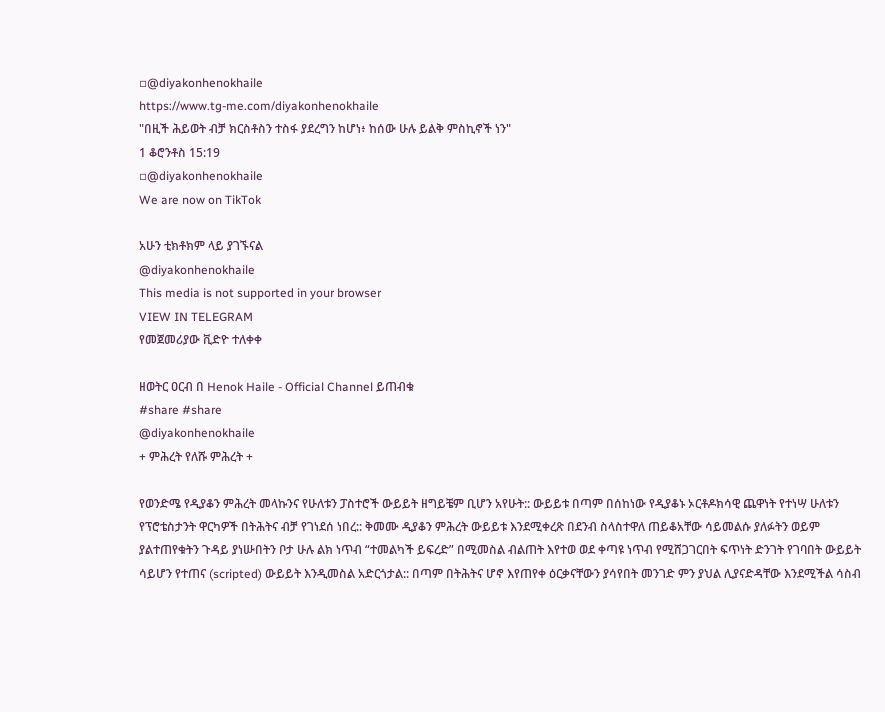▫@diyakonhenokhaile
https://www.tg-me.com/diyakonhenokhaile
"በዚች ሕይወት ብቻ ክርስቶስን ተስፋ ያደረግን ከሆነ፥ ከሰው ሁሉ ይልቅ ምስኪኖች ነን"
1 ቆሮንቶስ 15:19
▫@diyakonhenokhaile
We are now on TikTok

አሁን ቲክቶክም ላይ ያገኙናል
@diyakonhenokhaile
This media is not supported in your browser
VIEW IN TELEGRAM
የመጀመሪያው ቪድዮ ተለቀቀ

ዘወትር ዐርብ በ Henok Haile - Official Channel ይጠብቁ
#share #share
@diyakonhenokhaile
+ ምሕረት የለሹ ምሕረት +

የወንድሜ የዲያቆን ምሕረት መላኩንና የሁለቱን ፓስተሮች ውይይት ዘግይቼም ቢሆን አየሁት:: ውይይቱ በጣም በሰከነው የዲያቆኑ ኦርቶዶክሳዊ ጨዋነት የተነሣ ሁለቱን የፕሮቴስታንት ዋርካዎች በትሕትና ብቻ የገነደሰ ነበረ:: ቅመሙ ዲያቆን ምሕረት ውይይቱ እንደሚቀረጽ በደንብ ስላስተዋለ ጠይቆአቸው ሳይመልሱ ያለፉትን ወይም ያልተጠየቁትን ጉዳይ ያነሡበትን ቦታ ሁሉ ልክ ነጥብ “ተመልካች ይፍረድ” በሚመስል ብልጠት እየተወ ወደ ቀጣዩ ነጥብ የሚሸጋገርበት ፍጥነት ድንገት የገባበት ውይይት ሳይሆን የተጠና (scripted) ውይይት እንዲመስል አድርጎታል:: በጣም በትሕትና ሆኖ እየጠየቀ ዕርቃናቸውን ያሳየበት መንገድ ምን ያህል ሊያናድዳቸው እንደሚችል ሳስብ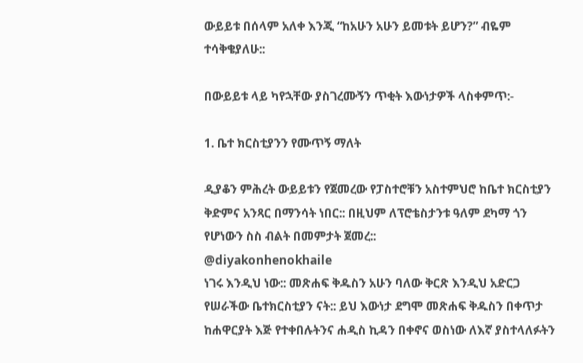ውይይቱ በሰላም አለቀ እንጂ “ከአሁን አሁን ይመቱት ይሆን?” ብዬም ተሳቅቄያለሁ::

በውይይቱ ላይ ካየኋቸው ያስገረሙኝን ጥቂት እውነታዎች ላስቀምጥ:-

1. ቤተ ክርስቲያንን የሙጥኝ ማለት

ዲያቆን ምሕረት ውይይቱን የጀመረው የፓስተሮቹን አስተምህሮ ከቤተ ክርስቲያን ቅድምና አንጻር በማንሳት ነበር:: በዚህም ለፕሮቴስታንቱ ዓለም ደካማ ጎን የሆነውን ስስ ብልት በመምታት ጀመረ::
@diyakonhenokhaile
ነገሩ እንዲህ ነው:: መጽሐፍ ቅዱስን አሁን ባለው ቅርጽ እንዲህ አድርጋ የሠራችው ቤተክርስቲያን ናት:: ይህ እውነታ ደግሞ መጽሐፍ ቅዱስን በቀጥታ ከሐዋርያት እጅ የተቀበሉትንና ሐዲስ ኪዳን በቀኖና ወስነው ለእኛ ያስተላለፉትን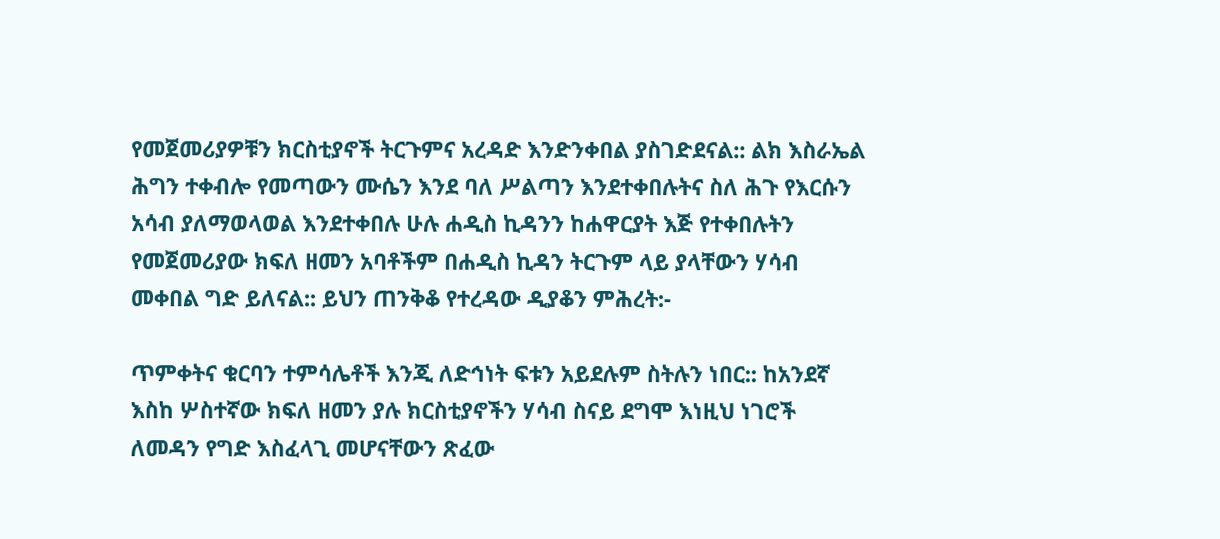የመጀመሪያዎቹን ክርስቲያኖች ትርጉምና አረዳድ እንድንቀበል ያስገድደናል:: ልክ እስራኤል ሕግን ተቀብሎ የመጣውን ሙሴን እንደ ባለ ሥልጣን እንደተቀበሉትና ስለ ሕጉ የእርሱን አሳብ ያለማወላወል እንደተቀበሉ ሁሉ ሐዲስ ኪዳንን ከሐዋርያት እጅ የተቀበሉትን የመጀመሪያው ክፍለ ዘመን አባቶችም በሐዲስ ኪዳን ትርጉም ላይ ያላቸውን ሃሳብ መቀበል ግድ ይለናል:: ይህን ጠንቅቆ የተረዳው ዲያቆን ምሕረት:-

ጥምቀትና ቁርባን ተምሳሌቶች እንጂ ለድኅነት ፍቱን አይደሉም ስትሉን ነበር:: ከአንደኛ እስከ ሦስተኛው ክፍለ ዘመን ያሉ ክርስቲያኖችን ሃሳብ ስናይ ደግሞ እነዚህ ነገሮች ለመዳን የግድ እስፈላጊ መሆናቸውን ጽፈው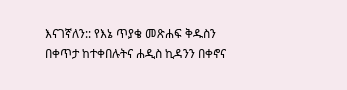እናገኛለን:: የእኔ ጥያቄ መጽሐፍ ቅዱስን በቀጥታ ከተቀበሉትና ሐዲስ ኪዳንን በቀኖና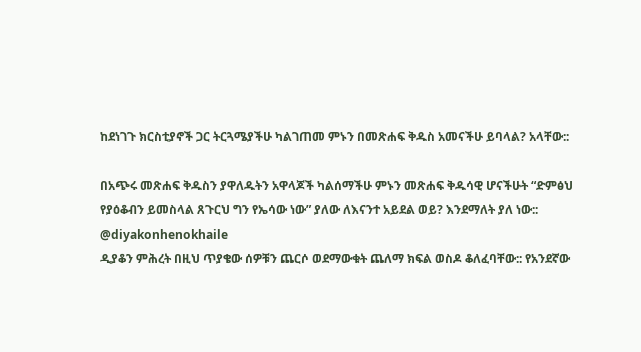ከደነገጉ ክርስቲያኖች ጋር ትርጓሜያችሁ ካልገጠመ ምኑን በመጽሐፍ ቅዱስ አመናችሁ ይባላል? አላቸው::

በአጭሩ መጽሐፍ ቅዱስን ያዋለዱትን አዋላጆች ካልሰማችሁ ምኑን መጽሐፍ ቅዱሳዊ ሆናችሁት “ድምፅህ የያዕቆብን ይመስላል ጸጉርህ ግን የኤሳው ነው” ያለው ለእናንተ አይደል ወይ? እንደማለት ያለ ነው::
@diyakonhenokhaile
ዲያቆን ምሕረት በዚህ ጥያቄው ሰዎቹን ጨርሶ ወደማውቁት ጨለማ ክፍል ወስዶ ቆለፈባቸው:: የአንደኛው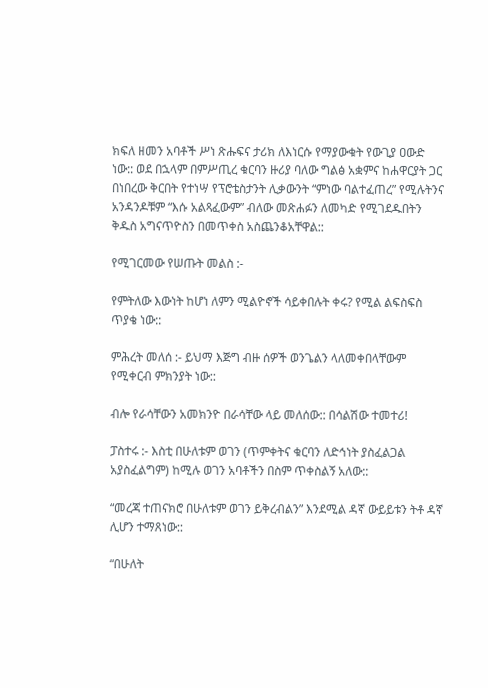ክፍለ ዘመን አባቶች ሥነ ጽሑፍና ታሪክ ለእነርሱ የማያውቁት የውጊያ ዐውድ ነው:: ወደ በኋላም በምሥጢረ ቁርባን ዙሪያ ባለው ግልፅ አቋምና ከሐዋርያት ጋር በነበረው ቅርበት የተነሣ የፕሮቴስታንት ሊቃውንት “ምነው ባልተፈጠረ” የሚሉትንና አንዳንዶቹም “እሱ አልጻፈውም” ብለው መጽሐፉን ለመካድ የሚገደዱበትን ቅዱስ አግናጥዮስን በመጥቀስ አስጨንቆአቸዋል::

የሚገርመው የሠጡት መልስ :-

የምትለው እውነት ከሆነ ለምን ሚልዮኖች ሳይቀበሉት ቀሩ? የሚል ልፍስፍስ ጥያቄ ነው::

ምሕረት መለሰ :- ይህማ እጅግ ብዙ ሰዎች ወንጌልን ላለመቀበላቸውም የሚቀርብ ምክንያት ነው::

ብሎ የራሳቸውን አመክንዮ በራሳቸው ላይ መለሰው:: በሳልሽው ተመተሪ!

ፓስተሩ :- እስቲ በሁለቱም ወገን (ጥምቀትና ቁርባን ለድኅነት ያስፈልጋል አያስፈልግም) ከሚሉ ወገን አባቶችን በስም ጥቀስልኝ አለው::

“መረጃ ተጠናክሮ በሁለቱም ወገን ይቅረብልን” እንደሚል ዳኛ ውይይቱን ትቶ ዳኛ ሊሆን ተማጸነው::

“በሁለት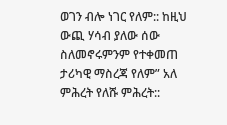ወገን ብሎ ነገር የለም:: ከዚህ ውጪ ሃሳብ ያለው ሰው ስለመኖሩምንም የተቀመጠ ታሪካዊ ማስረጃ የለም” አለ ምሕረት የለሹ ምሕረት::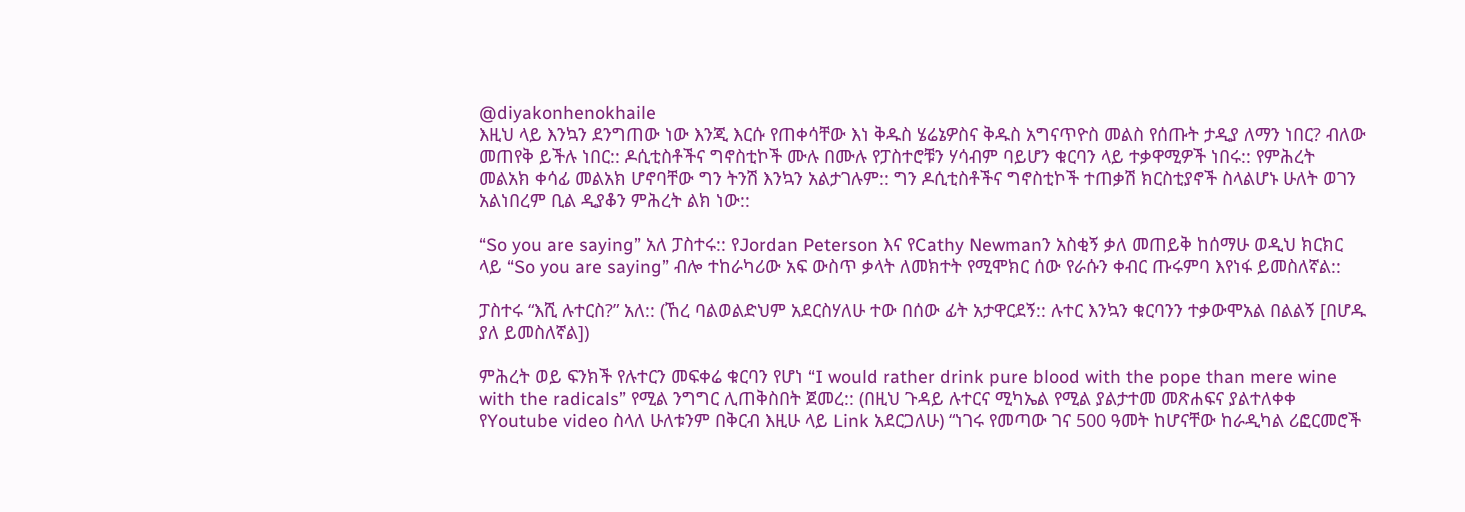@diyakonhenokhaile
እዚህ ላይ እንኳን ደንግጠው ነው እንጂ እርሱ የጠቀሳቸው እነ ቅዱስ ሄሬኔዎስና ቅዱስ አግናጥዮስ መልስ የሰጡት ታዲያ ለማን ነበር? ብለው መጠየቅ ይችሉ ነበር:: ዶሲቲስቶችና ግኖስቲኮች ሙሉ በሙሉ የፓስተሮቹን ሃሳብም ባይሆን ቁርባን ላይ ተቃዋሚዎች ነበሩ:: የምሕረት መልአክ ቀሳፊ መልአክ ሆኖባቸው ግን ትንሽ እንኳን አልታገሉም:: ግን ዶሲቲስቶችና ግኖስቲኮች ተጠቃሽ ክርስቲያኖች ስላልሆኑ ሁለት ወገን አልነበረም ቢል ዲያቆን ምሕረት ልክ ነው::

“So you are saying” አለ ፓስተሩ:: የJordan Peterson እና የCathy Newmanን አስቂኝ ቃለ መጠይቅ ከሰማሁ ወዲህ ክርክር ላይ “So you are saying” ብሎ ተከራካሪው አፍ ውስጥ ቃላት ለመክተት የሚሞክር ሰው የራሱን ቀብር ጡሩምባ እየነፋ ይመስለኛል::

ፓስተሩ “እሺ ሉተርስ?” አለ:: (ኸረ ባልወልድህም አደርስሃለሁ ተው በሰው ፊት አታዋርደኝ:: ሉተር እንኳን ቁርባንን ተቃውሞአል በልልኝ [በሆዱ ያለ ይመስለኛል])

ምሕረት ወይ ፍንክች የሉተርን መፍቀሬ ቁርባን የሆነ “I would rather drink pure blood with the pope than mere wine with the radicals” የሚል ንግግር ሊጠቅስበት ጀመረ:: (በዚህ ጉዳይ ሉተርና ሚካኤል የሚል ያልታተመ መጽሐፍና ያልተለቀቀ የYoutube video ስላለ ሁለቱንም በቅርብ እዚሁ ላይ Link አደርጋለሁ) “ነገሩ የመጣው ገና 500 ዓመት ከሆናቸው ከራዲካል ሪፎርመሮች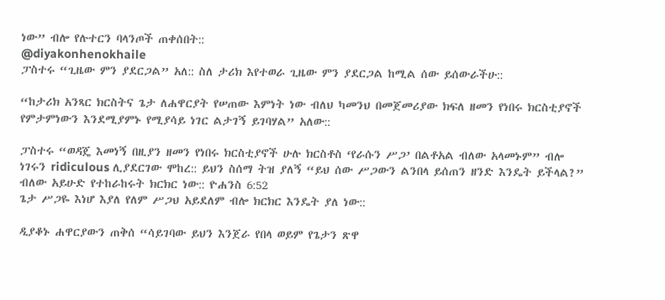ነው” ብሎ የሉተርን ባላንጦች ጠቀሰበት::
@diyakonhenokhaile
ፓስተሩ “ጊዜው ምን ያደርጋል” አለ:: ስለ ታሪክ እየተወራ ጊዜው ምን ያደርጋል ከሚል ሰው ይሰውራችሁ::

“ከታሪክ አንጻር ክርስትና ጌታ ለሐዋርያት የሠጠው እምነት ነው ብለህ ካመንህ በመጀመሪያው ክፍለ ዘመን የነበሩ ክርስቲያኖች የምታምነውን እንደሚያምኑ የሚያሳይ ነገር ልታገኝ ይገባሃል” አለው::

ፓስተሩ “ወዳጄ እመነኝ በዚያን ዘመን የነበሩ ክርስቲያኖች ሁሉ ክርስቶስ ‘የራሱን ሥጋ’ በልቶአል ብለው አላመኑም” ብሎ ነገሩን ridiculous ሊያደርገው ሞከረ:: ይህን ስሰማ ትዝ ያለኝ “ይህ ሰው ሥጋውን ልንበላ ይሰጠን ዘንድ እንዴት ይችላል?” ብለው አይሁድ የተከራከሩት ክርክር ነው:: ዮሐንስ 6:52
ጌታ ሥጋዬ እነሆ እያለ የለም ሥጋህ አይደለም ብሎ ክርክር እንዴት ያለ ነው::

ዲያቆኑ ሐዋርያውን ጠቅሰ “ሳይገባው ይህን እንጀራ የበላ ወይም የጌታን ጽዋ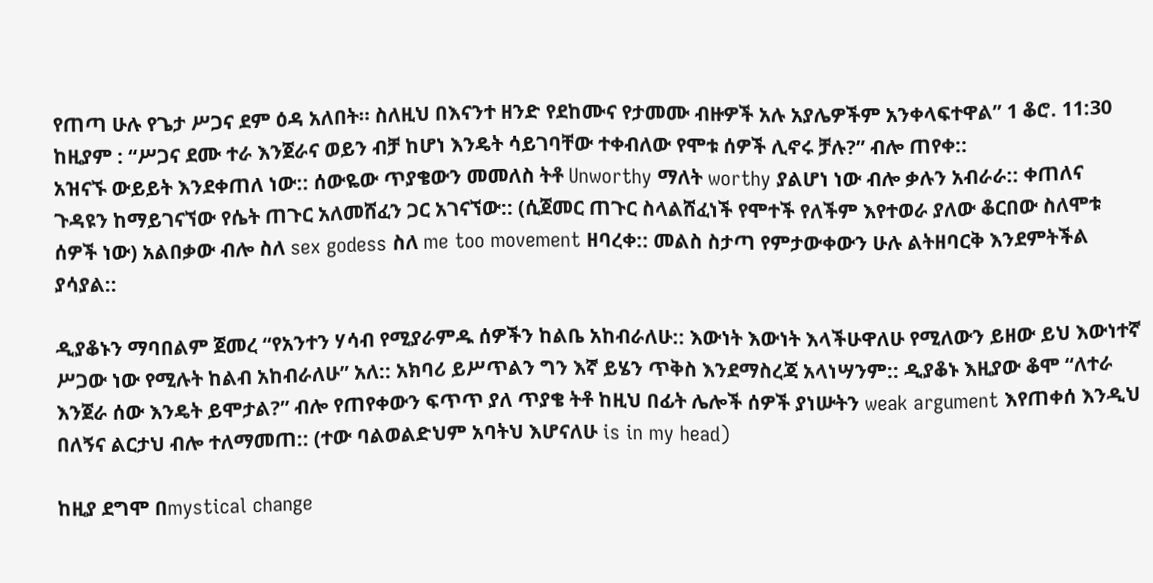የጠጣ ሁሉ የጌታ ሥጋና ደም ዕዳ አለበት። ስለዚህ በእናንተ ዘንድ የደከሙና የታመሙ ብዙዎች አሉ አያሌዎችም አንቀላፍተዋል” 1 ቆሮ. 11:30 ከዚያም : “ሥጋና ደሙ ተራ እንጀራና ወይን ብቻ ከሆነ እንዴት ሳይገባቸው ተቀብለው የሞቱ ሰዎች ሊኖሩ ቻሉ?” ብሎ ጠየቀ::
አዝናኙ ውይይት እንደቀጠለ ነው:: ሰውዬው ጥያቄውን መመለስ ትቶ Unworthy ማለት worthy ያልሆነ ነው ብሎ ቃሉን አብራራ:: ቀጠለና ጉዳዩን ከማይገናኘው የሴት ጠጉር አለመሸፈን ጋር አገናኘው:: (ሲጀመር ጠጉር ስላልሸፈነች የሞተች የለችም እየተወራ ያለው ቆርበው ስለሞቱ ሰዎች ነው) አልበቃው ብሎ ስለ sex godess ስለ me too movement ዘባረቀ:: መልስ ስታጣ የምታውቀውን ሁሉ ልትዘባርቅ እንደምትችል ያሳያል::

ዲያቆኑን ማባበልም ጀመረ “የአንተን ሃሳብ የሚያራምዱ ሰዎችን ከልቤ አከብራለሁ:: እውነት እውነት እላችሁዋለሁ የሚለውን ይዘው ይህ እውነተኛ ሥጋው ነው የሚሉት ከልብ አከብራለሁ” አለ:: አክባሪ ይሥጥልን ግን እኛ ይሄን ጥቅስ እንደማስረጃ አላነሣንም:: ዲያቆኑ እዚያው ቆሞ “ለተራ እንጀራ ሰው እንዴት ይሞታል?” ብሎ የጠየቀውን ፍጥጥ ያለ ጥያቄ ትቶ ከዚህ በፊት ሌሎች ሰዎች ያነሡትን weak argument እየጠቀሰ እንዲህ በለኝና ልርታህ ብሎ ተለማመጠ:: (ተው ባልወልድህም አባትህ እሆናለሁ is in my head)

ከዚያ ደግሞ በmystical change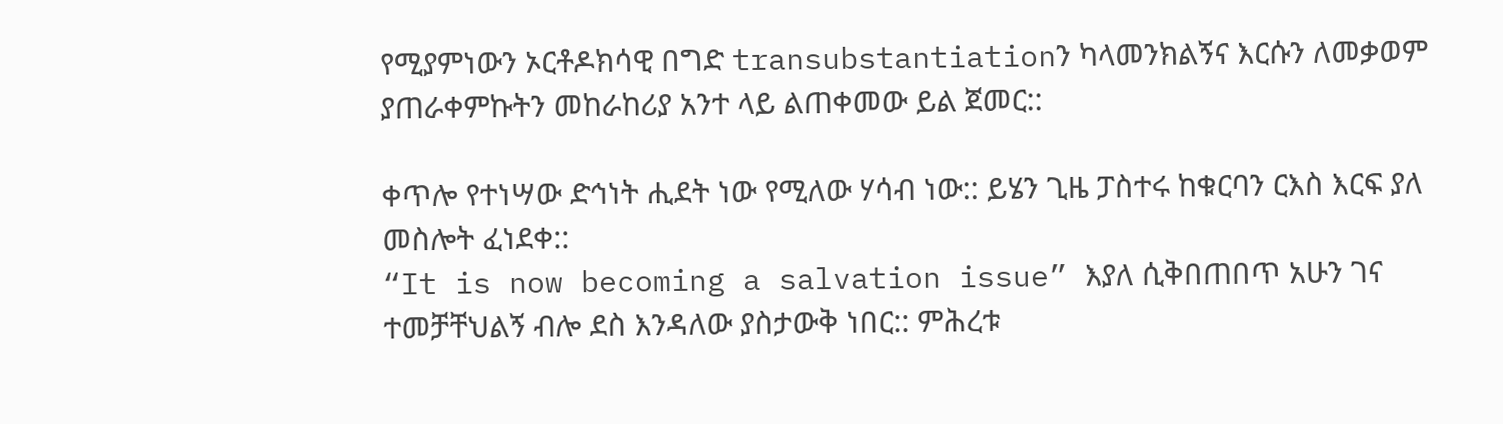የሚያምነውን ኦርቶዶክሳዊ በግድ transubstantiationን ካላመንክልኝና እርሱን ለመቃወም ያጠራቀምኩትን መከራከሪያ አንተ ላይ ልጠቀመው ይል ጀመር::

ቀጥሎ የተነሣው ድኅነት ሒደት ነው የሚለው ሃሳብ ነው:: ይሄን ጊዜ ፓስተሩ ከቁርባን ርእስ እርፍ ያለ መስሎት ፈነደቀ::
“It is now becoming a salvation issue” እያለ ሲቅበጠበጥ አሁን ገና ተመቻቸህልኝ ብሎ ደስ እንዳለው ያስታውቅ ነበር:: ምሕረቱ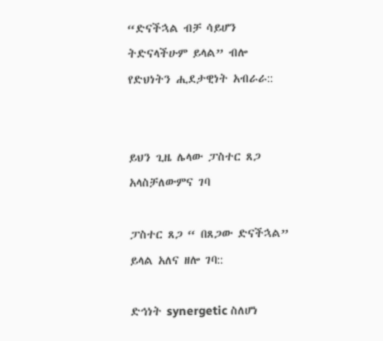“ድናችኋል ብቻ ሳይሆን ትድናላችሁም ይላል” ብሎ የድህነትን ሒደታዊነት አብራራ::


ይህን ጊዜ ሌላው ፓስተር ጸጋ አላስቻለውምና ገባ

ፓስተር ጸጋ “ በጸጋው ድናችኋል” ይላል አለና ዘሎ ገባ::

ድኅነት synergetic ስለሆነ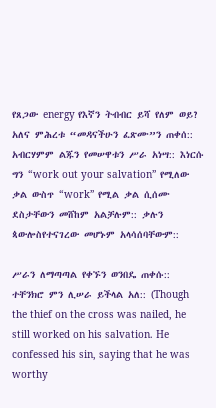የጸጋው energy የእኛን ትብብር ይሻ የለም ወይ? አለና ምሕረቱ “መዳናችሁን ፈጽሙ”ን ጠቀሰ:: አብርሃምም ልጁን የመሠዋቱን ሥራ አነሣ:: እነርሱ ግን “work out your salvation” የሚለው ቃል ውስጥ “work” የሚል ቃል ሲሰሙ ደስታቸውን መሸከም አልቻሉም:: ቃሉን ጳውሎስየተናገረው መሆኑም አላሳሰባቸውም::

ሥራን ለማጣጣል የቀኙን ወንበዴ ጠቀሱ:: ተቸንክሮ ምን ሊሠራ ይችላል አለ:: (Though the thief on the cross was nailed, he still worked on his salvation. He confessed his sin, saying that he was worthy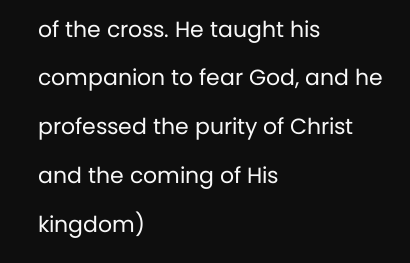of the cross. He taught his companion to fear God, and he professed the purity of Christ and the coming of His kingdom)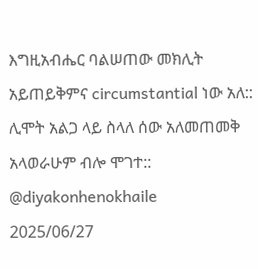እግዚአብሔር ባልሠጠው መክሊት አይጠይቅምና circumstantial ነው አለ:: ሊሞት አልጋ ላይ ስላለ ሰው አለመጠመቅ አላወራሁም ብሎ ሞገተ::
@diyakonhenokhaile
2025/06/27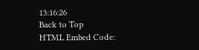13:16:26
Back to Top
HTML Embed Code: